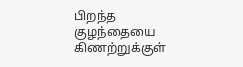பிறந்த குழந்தையை கிணற்றுக்குள்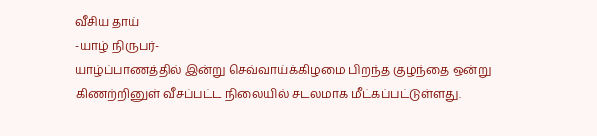வீசிய தாய்
-யாழ் நிருபர்-
யாழ்ப்பாணத்தில் இன்று செவ்வாய்க்கிழமை பிறந்த குழந்தை ஒன்று கிணற்றினுள் வீசப்பட்ட நிலையில் சடலமாக மீட்கப்பட்டுள்ளது.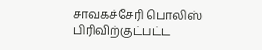சாவகச்சேரி பொலிஸ் பிரிவிற்குட்பட்ட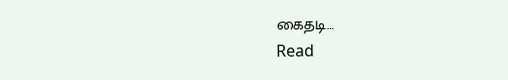கைதடி…
Read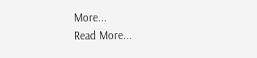More...
Read More...